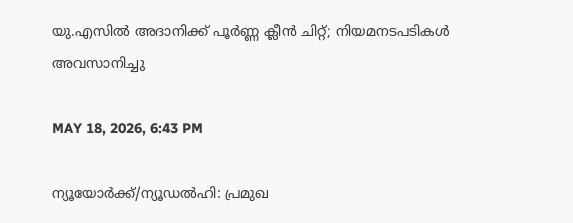യു.എസില്‍ അദാനിക്ക് പൂര്‍ണ്ണ ക്ലീന്‍ ചിറ്റ്; നിയമനടപടികള്‍ അവസാനിച്ചു

MAY 18, 2026, 6:43 PM

ന്യൂയോര്‍ക്ക്/ന്യൂഡല്‍ഹി: പ്രമുഖ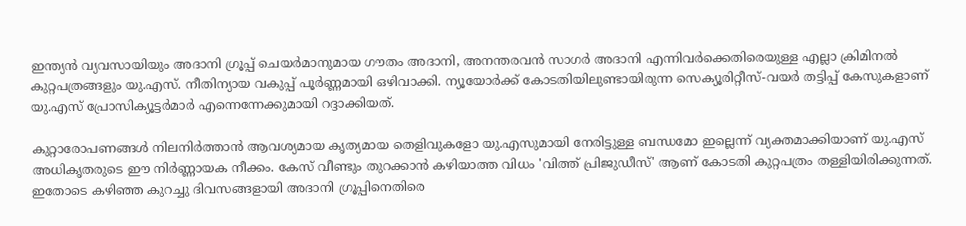ഇന്ത്യന്‍ വ്യവസായിയും അദാനി ഗ്രൂപ്പ് ചെയര്‍മാനുമായ ഗൗതം അദാനി, അനന്തരവന്‍ സാഗര്‍ അദാനി എന്നിവര്‍ക്കെതിരെയുള്ള എല്ലാ ക്രിമിനല്‍ കുറ്റപത്രങ്ങളും യു.എസ്. നീതിന്യായ വകുപ്പ് പൂര്‍ണ്ണമായി ഒഴിവാക്കി. ന്യൂയോര്‍ക്ക് കോടതിയിലുണ്ടായിരുന്ന സെക്യൂരിറ്റീസ്-വയര്‍ തട്ടിപ്പ് കേസുകളാണ് യു.എസ് പ്രോസിക്യൂട്ടര്‍മാര്‍ എന്നെന്നേക്കുമായി റദ്ദാക്കിയത്.

കുറ്റാരോപണങ്ങള്‍ നിലനിര്‍ത്താന്‍ ആവശ്യമായ കൃത്യമായ തെളിവുകളോ യു.എസുമായി നേരിട്ടുള്ള ബന്ധമോ ഇല്ലെന്ന് വ്യക്തമാക്കിയാണ് യു.എസ് അധികൃതരുടെ ഈ നിര്‍ണ്ണായക നീക്കം. കേസ് വീണ്ടും തുറക്കാന്‍ കഴിയാത്ത വിധം 'വിത്ത് പ്രിജുഡീസ്' ആണ് കോടതി കുറ്റപത്രം തള്ളിയിരിക്കുന്നത്. ഇതോടെ കഴിഞ്ഞ കുറച്ചു ദിവസങ്ങളായി അദാനി ഗ്രൂപ്പിനെതിരെ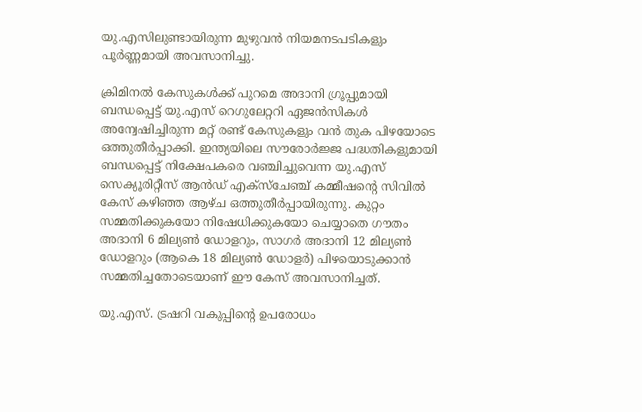യു.എസിലുണ്ടായിരുന്ന മുഴുവന്‍ നിയമനടപടികളും പൂര്‍ണ്ണമായി അവസാനിച്ചു.

ക്രിമിനല്‍ കേസുകള്‍ക്ക് പുറമെ അദാനി ഗ്രൂപ്പുമായി ബന്ധപ്പെട്ട് യു.എസ് റെഗുലേറ്ററി ഏജന്‍സികള്‍ അന്വേഷിച്ചിരുന്ന മറ്റ് രണ്ട് കേസുകളും വന്‍ തുക പിഴയോടെ ഒത്തുതീര്‍പ്പാക്കി. ഇന്ത്യയിലെ സൗരോര്‍ജ്ജ പദ്ധതികളുമായി ബന്ധപ്പെട്ട് നിക്ഷേപകരെ വഞ്ചിച്ചുവെന്ന യു.എസ് സെക്യൂരിറ്റീസ് ആന്‍ഡ് എക്‌സ്‌ചേഞ്ച് കമ്മീഷന്റെ സിവില്‍ കേസ് കഴിഞ്ഞ ആഴ്ച ഒത്തുതീര്‍പ്പായിരുന്നു. കുറ്റം സമ്മതിക്കുകയോ നിഷേധിക്കുകയോ ചെയ്യാതെ ഗൗതം അദാനി 6 മില്യണ്‍ ഡോളറും, സാഗര്‍ അദാനി 12 മില്യണ്‍ ഡോളറും (ആകെ 18 മില്യണ്‍ ഡോളര്‍) പിഴയൊടുക്കാന്‍ സമ്മതിച്ചതോടെയാണ് ഈ കേസ് അവസാനിച്ചത്.

യു.എസ്. ട്രഷറി വകുപ്പിന്റെ ഉപരോധം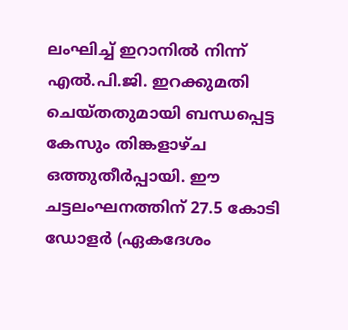ലംഘിച്ച് ഇറാനില്‍ നിന്ന് എല്‍.പി.ജി. ഇറക്കുമതി ചെയ്തതുമായി ബന്ധപ്പെട്ട കേസും തിങ്കളാഴ്ച ഒത്തുതീര്‍പ്പായി. ഈ ചട്ടലംഘനത്തിന് 27.5 കോടി ഡോളര്‍ (ഏകദേശം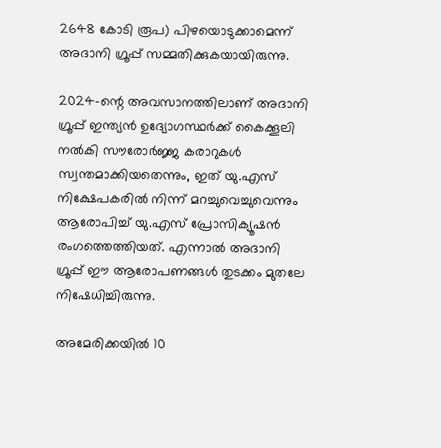2648 കോടി രൂപ) പിഴയൊടുക്കാമെന്ന് അദാനി ഗ്രൂപ്പ് സമ്മതിക്കുകയായിരുന്നു.

2024-ന്റെ അവസാനത്തിലാണ് അദാനി ഗ്രൂപ്പ് ഇന്ത്യന്‍ ഉദ്യോഗസ്ഥര്‍ക്ക് കൈക്കൂലി നല്‍കി സൗരോര്‍ജ്ജ കരാറുകള്‍ സ്വന്തമാക്കിയതെന്നും, ഇത് യു.എസ് നിക്ഷേപകരില്‍ നിന്ന് മറച്ചുവെച്ചുവെന്നും ആരോപിച്ച് യു.എസ് പ്രോസിക്യൂഷന്‍ രംഗത്തെത്തിയത്. എന്നാല്‍ അദാനി ഗ്രൂപ്പ് ഈ ആരോപണങ്ങള്‍ തുടക്കം മുതലേ നിഷേധിച്ചിരുന്നു.

അമേരിക്കയില്‍ 10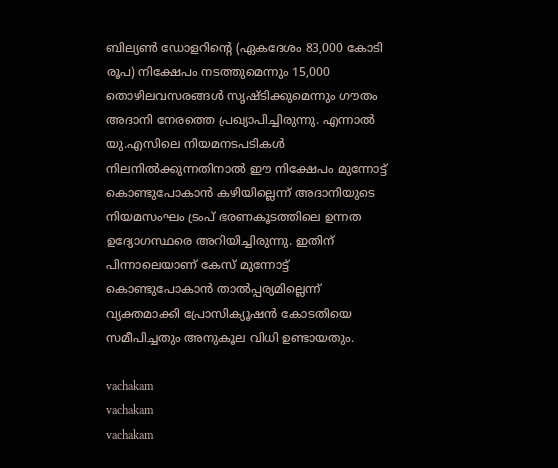ബില്യണ്‍ ഡോളറിന്റെ (ഏകദേശം 83,000 കോടി രൂപ) നിക്ഷേപം നടത്തുമെന്നും 15,000 തൊഴിലവസരങ്ങള്‍ സൃഷ്ടിക്കുമെന്നും ഗൗതം അദാനി നേരത്തെ പ്രഖ്യാപിച്ചിരുന്നു. എന്നാല്‍ യു.എസിലെ നിയമനടപടികള്‍ നിലനില്‍ക്കുന്നതിനാല്‍ ഈ നിക്ഷേപം മുന്നോട്ട് കൊണ്ടുപോകാന്‍ കഴിയില്ലെന്ന് അദാനിയുടെ നിയമസംഘം ട്രംപ് ഭരണകൂടത്തിലെ ഉന്നത ഉദ്യോഗസ്ഥരെ അറിയിച്ചിരുന്നു. ഇതിന് പിന്നാലെയാണ് കേസ് മുന്നോട്ട് കൊണ്ടുപോകാന്‍ താല്‍പ്പര്യമില്ലെന്ന് വ്യക്തമാക്കി പ്രോസിക്യൂഷന്‍ കോടതിയെ സമീപിച്ചതും അനുകൂല വിധി ഉണ്ടായതും.

vachakam
vachakam
vachakam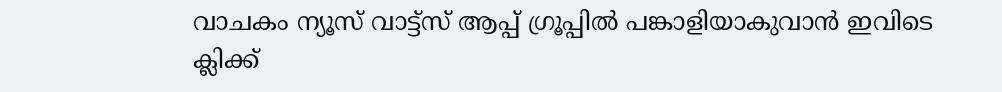വാചകം ന്യൂസ് വാട്ട്സ് ആപ്പ് ഗ്രൂപ്പിൽ പങ്കാളിയാകുവാൻ ഇവിടെ ക്ലിക്ക്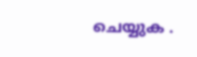ചെയ്യുക .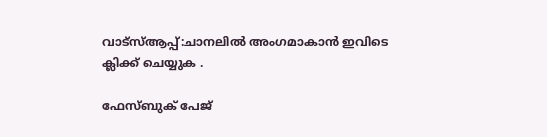വാട്സ്ആപ്പ്:ചാനലിൽ അംഗമാകാൻ ഇവിടെ ക്ലിക്ക് ചെയ്യുക .

ഫേസ്ബുക് പേജ്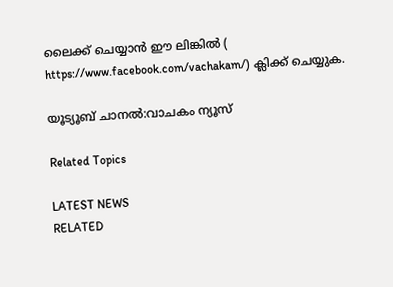ലൈക്ക് ചെയ്യാൻ ഈ ലിങ്കിൽ (
https://www.facebook.com/vachakam/) ക്ലിക്ക് ചെയ്യുക.

യൂട്യൂബ് ചാനൽ:വാചകം ന്യൂസ്

Related Topics

LATEST NEWS
RELATED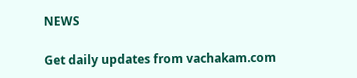NEWS

Get daily updates from vachakam.com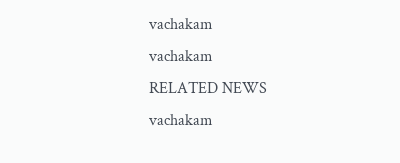vachakam
vachakam
RELATED NEWS
vachakam